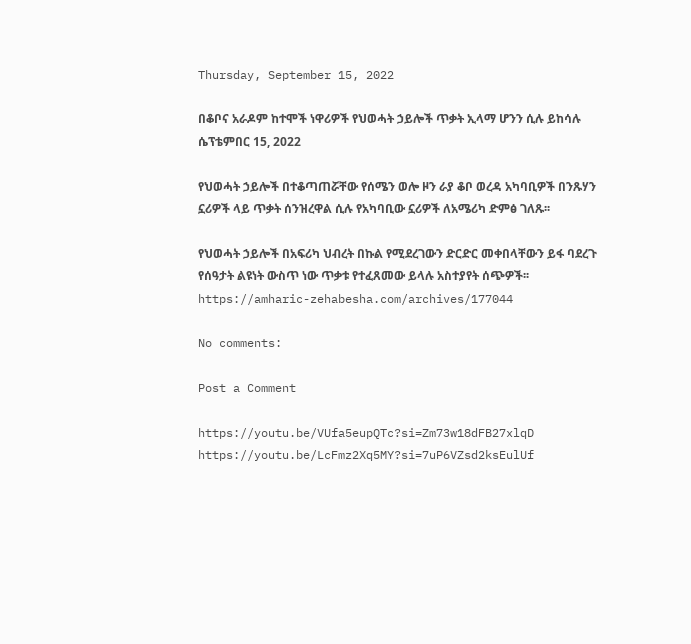Thursday, September 15, 2022

በቆቦና አራዶም ከተሞች ነዋሪዎች የህወሓት ኃይሎች ጥቃት ኢላማ ሆንን ሲሉ ይከሳሉ
ሴፕቴምበር 15, 2022

የህወሓት ኃይሎች በተቆጣጠሯቸው የሰሜን ወሎ ዞን ራያ ቆቦ ወረዳ አካባቢዎች በንጹሃን ኗሪዎች ላይ ጥቃት ሰንዝረዋል ሲሉ የአካባቢው ኗሪዎች ለአሜሪካ ድምፅ ገለጹ፡፡

የህወሓት ኃይሎች በአፍሪካ ህብረት በኩል የሚደረገውን ድርድር መቀበላቸውን ይፋ ባደረጉ የሰዓታት ልዩነት ውስጥ ነው ጥቃቱ የተፈጸመው ይላሉ አስተያየት ሰጭዎች፡፡
https://amharic-zehabesha.com/archives/177044

No comments:

Post a Comment

https://youtu.be/VUfa5eupQTc?si=Zm73w18dFB27xlqD       https://youtu.be/LcFmz2Xq5MY?si=7uP6VZsd2ksEulUf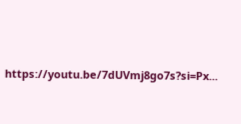https://youtu.be/7dUVmj8go7s?si=Px...